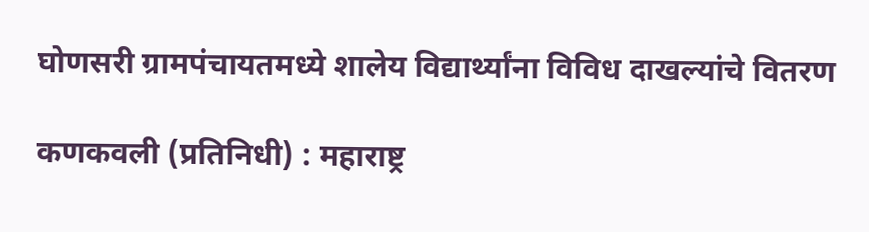घोणसरी ग्रामपंचायतमध्ये शालेय विद्यार्थ्यांना विविध दाखल्यांचे वितरण

कणकवली (प्रतिनिधी) : महाराष्ट्र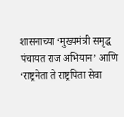शासनाच्या ‘मुख्यमंत्री समृद्ध पंचायत राज अभियान’ आणि ‘राष्ट्रनेता ते राष्ट्रपिता सेवा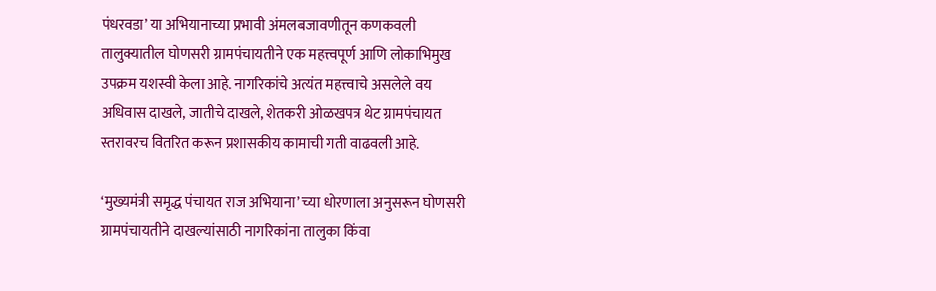पंधरवडा’ या अभियानाच्या प्रभावी अंमलबजावणीतून कणकवली तालुक्यातील घोणसरी ग्रामपंचायतीने एक महत्त्वपूर्ण आणि लोकाभिमुख उपक्रम यशस्वी केला आहे. नागरिकांचे अत्यंत महत्त्वाचे असलेले वय अधिवास दाखले, जातीचे दाखले, शेतकरी ओळखपत्र थेट ग्रामपंचायत स्तरावरच वितरित करून प्रशासकीय कामाची गती वाढवली आहे.

‘मुख्यमंत्री समृद्ध पंचायत राज अभियाना’ च्या धोरणाला अनुसरून घोणसरी ग्रामपंचायतीने दाखल्यांसाठी नागरिकांना तालुका किंवा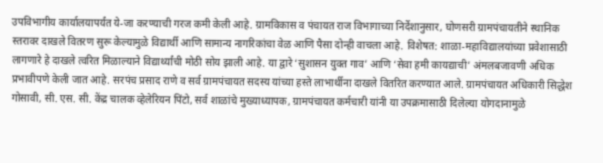उपविभागीय कार्यालयापर्यंत ये-जा करण्याची गरज कमी केली आहे. ग्रामविकास व पंचायत राज विभागाच्या निर्देशानुसार, घोणसरी ग्रामपंचायतीने स्थानिक स्तरावर दाखले वितरण सुरू केल्यामुळे विद्यार्थी आणि सामान्य नागरिकांचा वेळ आणि पैसा दोन्ही वाचला आहे. विशेषत: शाळा-महाविद्यालयांच्या प्रवेशासाठी लागणारे हे दाखले त्वरित मिळाल्याने विद्यार्थ्यांची मोठी सोय झाली आहे. या द्वारे ‘सुशासन युक्त गाव’ आणि ‘सेवा हमी कायद्याची’ अंमलबजावणी अधिक प्रभावीपणे केली जात आहे. सरपंच प्रसाद राणे व सर्व ग्रामपंचायत सदस्य यांच्या हस्ते लाभार्थीना दाखले वितरित करण्यात आले. ग्रामपंचायत अधिकारी सिद्धेश गोसावी, सी. एस. सी. केंद्र चालक व्हेलेरियन पिंटो, सर्व शाळांचे मुख्याध्यापक, ग्रामपंचायत कर्मचारी यांनी या उपक्रमासाठी दिलेल्या योगदानामुळे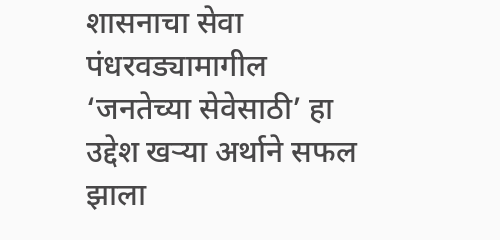शासनाचा सेवा पंधरवड्यामागील ‘जनतेच्या सेवेसाठी’ हा उद्देश खऱ्या अर्थाने सफल झाला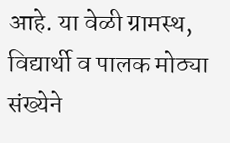आहे. या वेळी ग्रामस्थ, विद्यार्थी व पालक मोठ्या संख्येने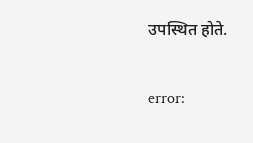उपस्थित होते.

error: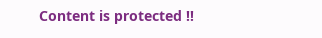Content is protected !!